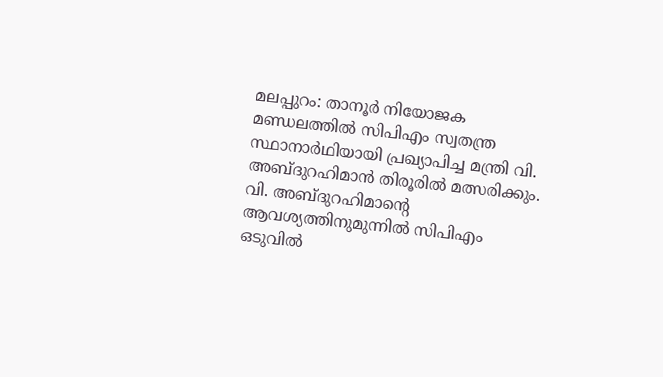മലപ്പുറം: താനൂർ നിയോജക മണ്ഡലത്തിൽ സിപിഎം സ്വതന്ത്ര സ്ഥാനാർഥിയായി പ്രഖ്യാപിച്ച മന്ത്രി വി. അബ്ദുറഹിമാൻ തിരൂരിൽ മത്സരിക്കും. വി. അബ്ദുറഹിമാന്റെ ആവശ്യത്തിനുമുന്നിൽ സിപിഎം ഒടുവിൽ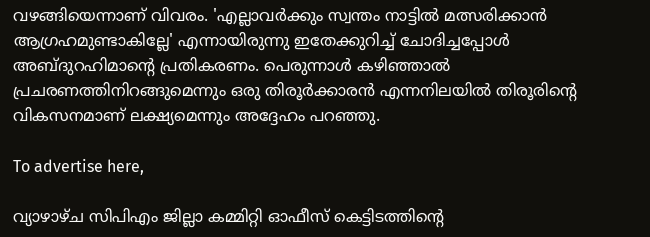വഴങ്ങിയെന്നാണ് വിവരം. 'എല്ലാവർക്കും സ്വന്തം നാട്ടിൽ മത്സരിക്കാൻ ആഗ്രഹമുണ്ടാകില്ലേ' എന്നായിരുന്നു ഇതേക്കുറിച്ച് ചോദിച്ചപ്പോൾ അബ്ദുറഹിമാന്റെ പ്രതികരണം. പെരുന്നാൾ കഴിഞ്ഞാൽ പ്രചരണത്തിനിറങ്ങുമെന്നും ഒരു തിരൂർക്കാരൻ എന്നനിലയിൽ തിരൂരിന്റെ വികസനമാണ് ലക്ഷ്യമെന്നും അദ്ദേഹം പറഞ്ഞു.

To advertise here,

വ്യാഴാഴ്ച സിപിഎം ജില്ലാ കമ്മിറ്റി ഓഫീസ് കെട്ടിടത്തിന്റെ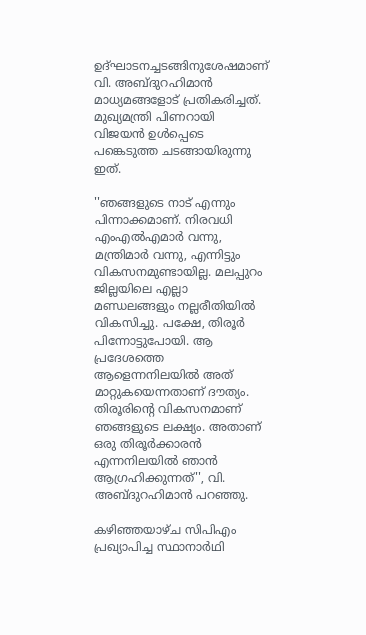ഉദ്ഘാടനച്ചടങ്ങിനുശേഷമാണ് വി. അബ്ദുറഹിമാൻ മാധ്യമങ്ങളോട് പ്രതികരിച്ചത്. മുഖ്യമന്ത്രി പിണറായി വിജയൻ ഉൾപ്പെടെ പങ്കെടുത്ത ചടങ്ങായിരുന്നു ഇത്.

''ഞങ്ങളുടെ നാട് എന്നും പിന്നാക്കമാണ്. നിരവധി എംഎൽഎമാർ വന്നു, മന്ത്രിമാർ വന്നു, എന്നിട്ടും വികസനമുണ്ടായില്ല. മലപ്പുറം ജില്ലയിലെ എല്ലാ മണ്ഡലങ്ങളും നല്ലരീതിയിൽ വികസിച്ചു. പക്ഷേ, തിരൂർ പിന്നോട്ടുപോയി. ആ പ്രദേശത്തെ ആളെന്നനിലയിൽ അത് മാറ്റുകയെന്നതാണ് ദൗത്യം. തിരൂരിന്റെ വികസനമാണ് ഞങ്ങളുടെ ലക്ഷ്യം. അതാണ് ഒരു തിരൂർക്കാരൻ എന്നനിലയിൽ ഞാൻ ആഗ്രഹിക്കുന്നത്'', വി. അബ്ദുറഹിമാൻ പറഞ്ഞു.

കഴിഞ്ഞയാഴ്ച സിപിഎം പ്രഖ്യാപിച്ച സ്ഥാനാർഥി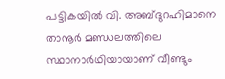പട്ടികയിൽ വി. അബ്ദുറഹിമാനെ താനൂർ മണ്ഡലത്തിലെ സ്ഥാനാർഥിയായാണ് വീണ്ടും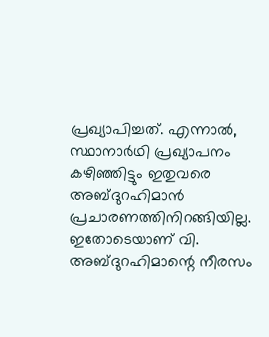പ്രഖ്യാപിച്ചത്. എന്നാൽ, സ്ഥാനാർഥി പ്രഖ്യാപനം കഴിഞ്ഞിട്ടും ഇതുവരെ അബ്ദുറഹിമാൻ പ്രചാരണത്തിനിറങ്ങിയില്ല. ഇതോടെയാണ് വി. അബ്ദുറഹിമാന്റെ നീരസം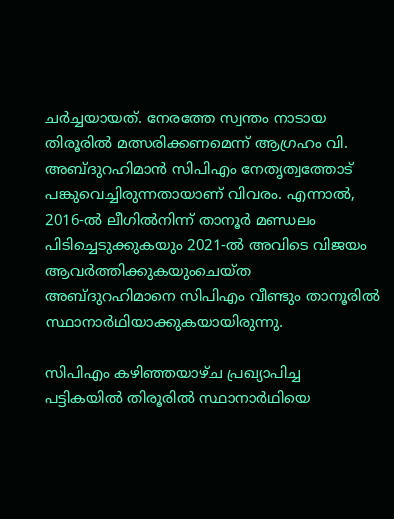ചർച്ചയായത്. നേരത്തേ സ്വന്തം നാടായ തിരൂരിൽ മത്സരിക്കണമെന്ന് ആഗ്രഹം വി. അബ്ദുറഹിമാൻ സിപിഎം നേതൃത്വത്തോട് പങ്കുവെച്ചിരുന്നതായാണ് വിവരം. എന്നാൽ, 2016-ൽ ലീഗിൽനിന്ന് താനൂർ മണ്ഡലം പിടിച്ചെടുക്കുകയും 2021-ൽ അവിടെ വിജയം ആവർത്തിക്കുകയുംചെയ്ത അബ്ദുറഹിമാനെ സിപിഎം വീണ്ടും താനൂരിൽ സ്ഥാനാർഥിയാക്കുകയായിരുന്നു.

സിപിഎം കഴിഞ്ഞയാഴ്ച പ്രഖ്യാപിച്ച പട്ടികയിൽ തിരൂരിൽ സ്ഥാനാർഥിയെ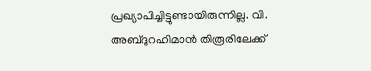പ്രഖ്യാപിച്ചിട്ടുണ്ടായിരുന്നില്ല. വി. അബ്ദുറഹിമാൻ തിരൂരിലേക്ക്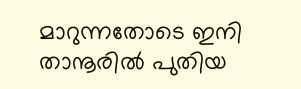മാറുന്നതോടെ ഇനി താനൂരിൽ പുതിയ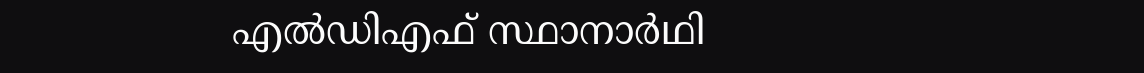എൽഡിഎഫ് സ്ഥാനാർഥി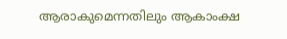ആരാകുമെന്നതിലും ആകാംക്ഷ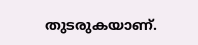തുടരുകയാണ്.